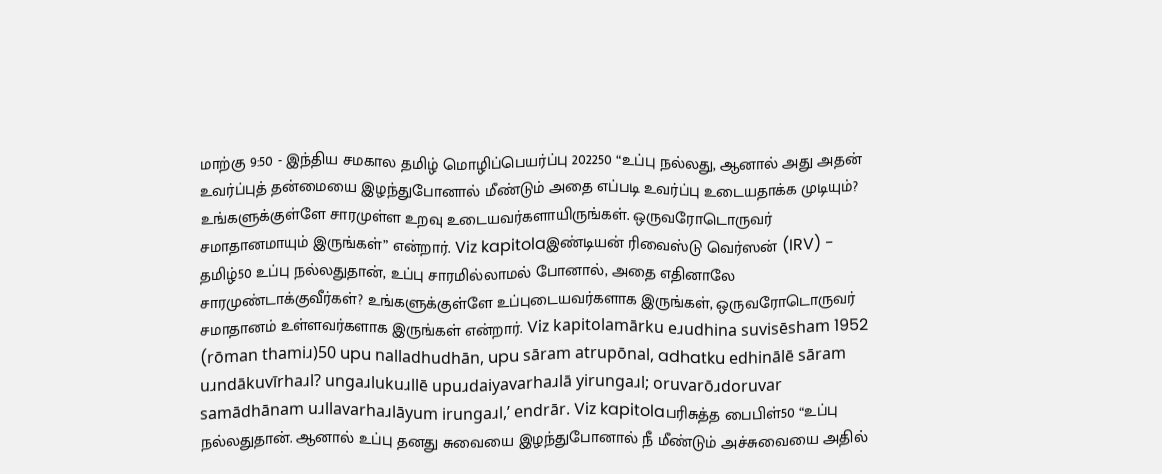மாற்கு 9:50 - இந்திய சமகால தமிழ் மொழிப்பெயர்ப்பு 202250 “உப்பு நல்லது, ஆனால் அது அதன் உவர்ப்புத் தன்மையை இழந்துபோனால் மீண்டும் அதை எப்படி உவர்ப்பு உடையதாக்க முடியும்? உங்களுக்குள்ளே சாரமுள்ள உறவு உடையவர்களாயிருங்கள். ஒருவரோடொருவர் சமாதானமாயும் இருங்கள்” என்றார். Viz kapitolaஇண்டியன் ரிவைஸ்டு வெர்ஸன் (IRV) - தமிழ்50 உப்பு நல்லதுதான், உப்பு சாரமில்லாமல் போனால், அதை எதினாலே சாரமுண்டாக்குவீர்கள்? உங்களுக்குள்ளே உப்புடையவர்களாக இருங்கள், ஒருவரோடொருவர் சமாதானம் உள்ளவர்களாக இருங்கள் என்றார். Viz kapitolamārku eɹudhina suvisēsham 1952 (rōman thamiɹ)50 upu nalladhudhān, upu sāram atrupōnal, adhatku edhinālē sāram uɹndākuvīrhaɹl? ungaɹlukuɹllē upuɹdaiyavarhaɹlā yirungaɹl; oruvarōɹdoruvar samādhānam uɹllavarhaɹlāyum irungaɹl,’ endrār. Viz kapitolaபரிசுத்த பைபிள்50 “உப்பு நல்லதுதான். ஆனால் உப்பு தனது சுவையை இழந்துபோனால் நீ மீண்டும் அச்சுவையை அதில்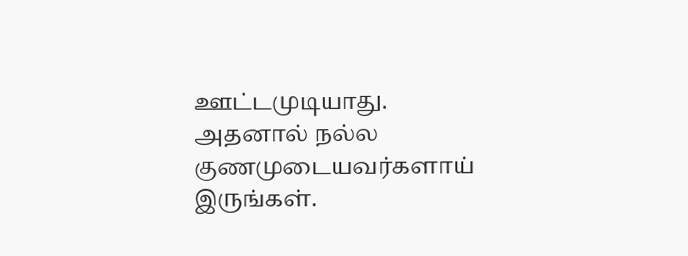ஊட்டமுடியாது. அதனால் நல்ல குணமுடையவர்களாய் இருங்கள்.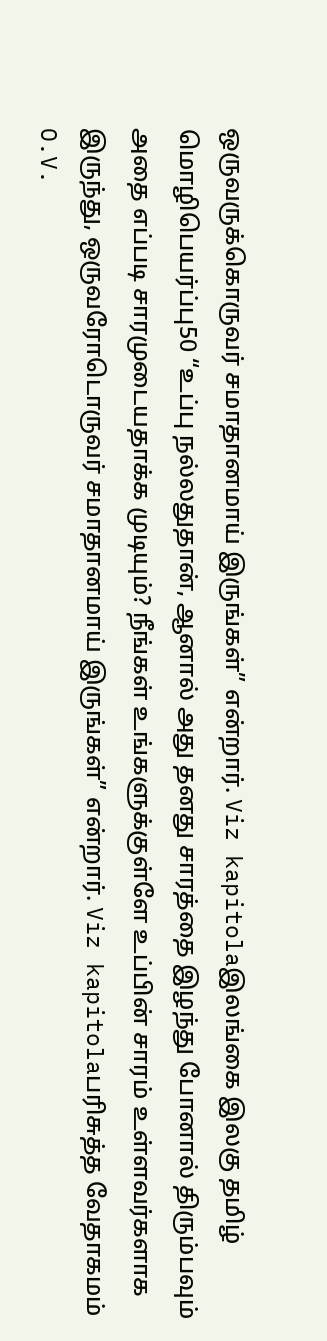ஒருவருக்கொருவர் சமாதானமாய் இருங்கள்” என்றார். Viz kapitolaஇலங்கை இலகு தமிழ் மொழிபெயர்ப்பு50 “உப்பு நல்லதுதான், ஆனால் அது தனது சாரத்தை இழந்து போனால் திரும்பவும் அதை எப்படி சாரமுடையதாக்க முடியும்? நீங்கள் உங்களுக்குள்ளே உப்பின் சாரம் உள்ளவர்களாக இருந்து, ஒருவரோடொருவர் சமாதானமாய் இருங்கள்” என்றார். Viz kapitolaபரிசுத்த வேதாகமம் O.V.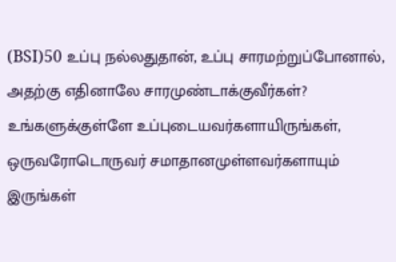(BSI)50 உப்பு நல்லதுதான், உப்பு சாரமற்றுப்போனால், அதற்கு எதினாலே சாரமுண்டாக்குவீர்கள்? உங்களுக்குள்ளே உப்புடையவர்களாயிருங்கள், ஒருவரோடொருவர் சமாதானமுள்ளவர்களாயும் இருங்கள்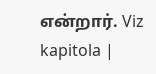என்றார். Viz kapitola |